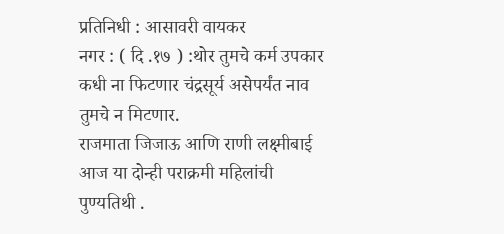प्रतिनिधी : आसावरी वायकर
नगर : ( दि .१७ ) :थोर तुमचे कर्म उपकार कधी ना फिटणार चंद्रसूर्य असेपर्यंत नाव तुमचे न मिटणार.
राजमाता जिजाऊ आणि राणी लक्ष्मीबाई आज या दोन्ही पराक्रमी महिलांची पुण्यतिथी .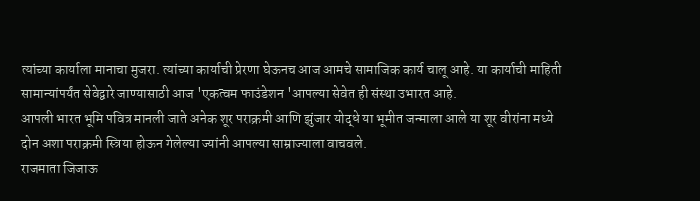त्यांच्या कार्याला मानाचा मुजरा. त्यांच्या कार्याची प्रेरणा घेऊनच आज आमचे सामाजिक कार्य चालू आहे. या कार्याची माहिती सामान्यांपर्यंत सेवेद्वारे जाण्यासाठी आज 'एकत्वम फाउंडेशन 'आपल्या सेवेत ही संस्था उभारत आहे.
आपली भारत भूमि पवित्र मानली जाते अनेक शूर पराक्रमी आणि झुंजार योद्धे या भूमीत जन्माला आले या शूर वीरांना मध्ये दोन अशा पराक्रमी स्त्रिया होऊन गेलेल्या ज्यांनी आपल्या साम्राज्याला वाचवले.
राजमाता जिजाऊ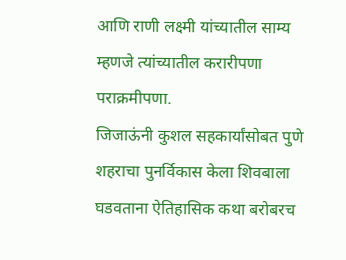आणि राणी लक्ष्मी यांच्यातील साम्य म्हणजे त्यांच्यातील करारीपणा पराक्रमीपणा.
जिजाऊंनी कुशल सहकार्यांसोबत पुणे शहराचा पुनर्विकास केला शिवबाला घडवताना ऐतिहासिक कथा बरोबरच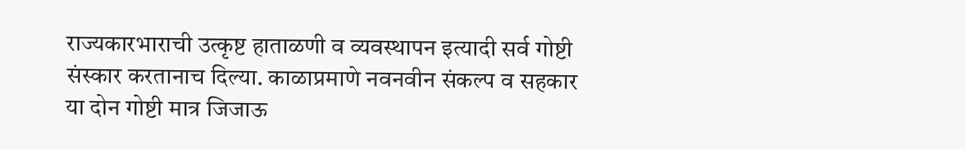राज्यकारभाराची उत्कृष्ट हाताळणी व व्यवस्थापन इत्यादी सर्व गोष्टी संस्कार करतानाच दिल्या. काळाप्रमाणे नवनवीन संकल्प व सहकार या दोन गोष्टी मात्र जिजाऊ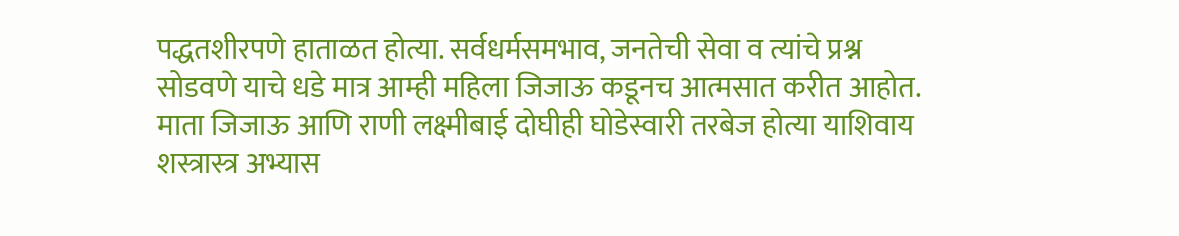पद्धतशीरपणे हाताळत होत्या. सर्वधर्मसमभाव, जनतेची सेवा व त्यांचे प्रश्न सोडवणे याचे धडे मात्र आम्ही महिला जिजाऊ कडूनच आत्मसात करीत आहोत.
माता जिजाऊ आणि राणी लक्ष्मीबाई दोघीही घोडेस्वारी तरबेज होत्या याशिवाय शस्त्रास्त्र अभ्यास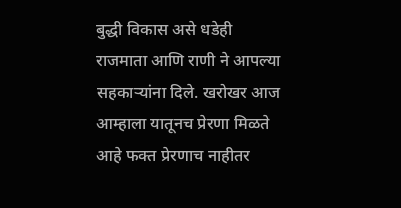बुद्धी विकास असे धडेही राजमाता आणि राणी ने आपल्या सहकाऱ्यांना दिले. खरोखर आज आम्हाला यातूनच प्रेरणा मिळते आहे फक्त प्रेरणाच नाहीतर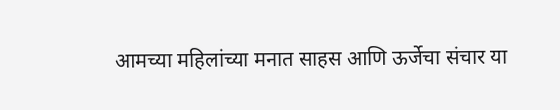आमच्या महिलांच्या मनात साहस आणि ऊर्जेचा संचार या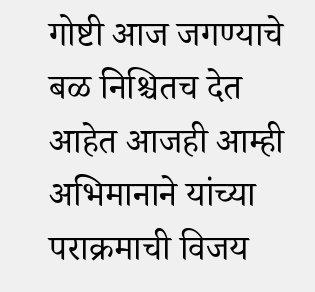गोष्टी आज जगण्याचे बळ निश्चितच देत आहेत आजही आम्ही अभिमानाने यांच्या पराक्रमाची विजय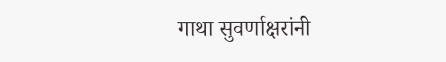गाथा सुवर्णाक्षरांनी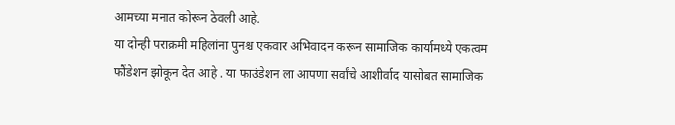आमच्या मनात कोरून ठेवली आहे.
या दोन्ही पराक्रमी महिलांना पुनश्च एकवार अभिवादन करून सामाजिक कार्यामध्ये एकत्वम फौंडेशन झोकून देत आहे . या फाउंडेशन ला आपणा सर्वांचे आशीर्वाद यासोबत सामाजिक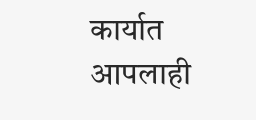कार्यात आपलाही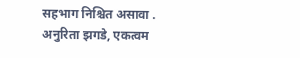सहभाग निश्चित असावा .
अनुरिता झगडे, एकत्वम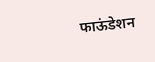फाऊंडेशन